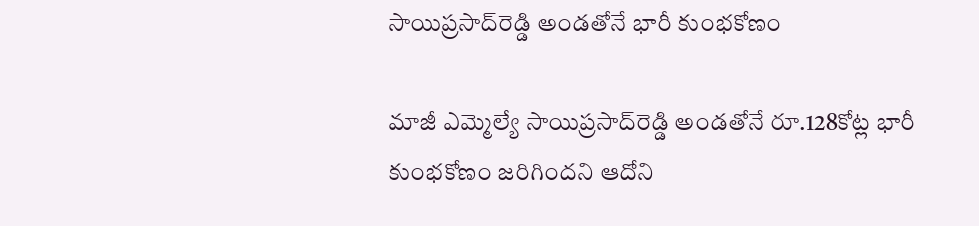సాయిప్రసాద్‌రెడ్డి అండతోనే భారీ కుంభకోణం

మాజీ ఎమ్మెల్యే సాయిప్రసాద్‌రెడ్డి అండతోనే రూ.128కోట్ల భారీ కుంభకోణం జరిగిందని ఆదోని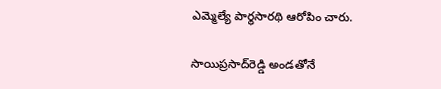ఎమ్మెల్యే పార్థసారథి ఆరోపిం చారు.

సాయిప్రసాద్‌రెడ్డి అండతోనే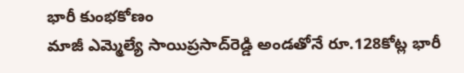భారీ కుంభకోణం
మాజీ ఎమ్మెల్యే సాయిప్రసాద్‌రెడ్డి అండతోనే రూ.128కోట్ల భారీ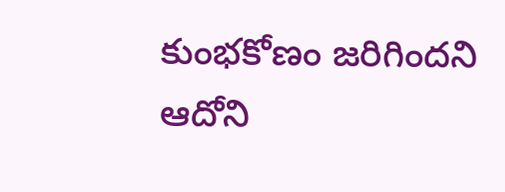కుంభకోణం జరిగిందని ఆదోని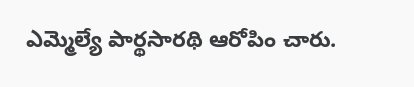ఎమ్మెల్యే పార్థసారథి ఆరోపిం చారు.